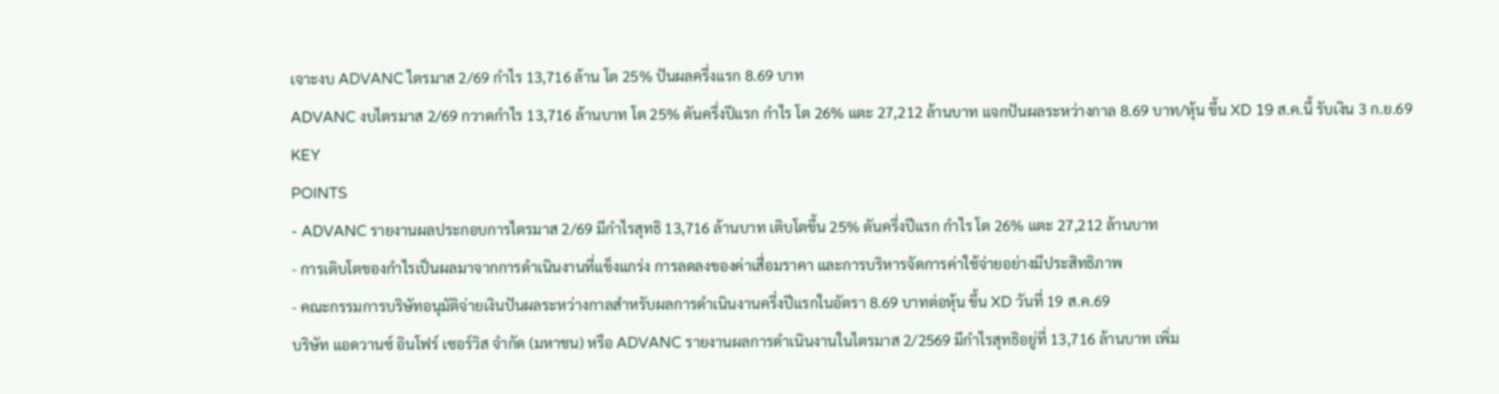เจาะงบ ADVANC ไตรมาส 2/69 กำไร 13,716 ล้าน โต 25% ปันผลครึ่งแรก 8.69 บาท
ADVANC งบไตรมาส 2/69 กวาดกำไร 13,716 ล้านบาท โต 25% ดันครึ่งปีแรก กำไร โต 26% แตะ 27,212 ล้านบาท แจกปันผลระหว่างกาล 8.69 บาท/หุ้น ขึ้น XD 19 ส.ค.นี้ รับเงิน 3 ก.ย.69
KEY
POINTS
- ADVANC รายงานผลประกอบการไตรมาส 2/69 มีกำไรสุทธิ 13,716 ล้านบาท เติบโตขึ้น 25% ดันครึ่งปีแรก กำไร โต 26% แตะ 27,212 ล้านบาท
- การเติบโตของกำไรเป็นผลมาจากการดำเนินงานที่แข็งแกร่ง การลดลงของค่าเสื่อมราคา และการบริหารจัดการค่าใช้จ่ายอย่างมีประสิทธิภาพ
- คณะกรรมการบริษัทอนุมัติจ่ายเงินปันผลระหว่างกาลสำหรับผลการดำเนินงานครึ่งปีแรกในอัตรา 8.69 บาทต่อหุ้น ขึ้น XD วันที่ 19 ส.ค.69
บริษัท แอดวานซ์ อินโฟร์ เซอร์วิส จำกัด (มหาชน) หรือ ADVANC รายงานผลการดำเนินงานในไตรมาส 2/2569 มีกำไรสุทธิอยู่ที่ 13,716 ล้านบาท เพิ่ม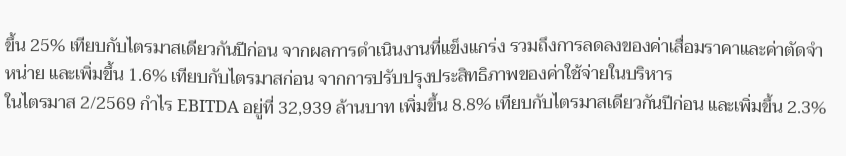ขึ้น 25% เทียบกับไตรมาสเดียวกันปีก่อน จากผลการดำเนินงานที่แข็งแกร่ง รวมถึงการลดลงของค่าเสื่อมราคาและค่าตัดจำหน่าย และเพิ่มขึ้น 1.6% เทียบกับไตรมาสก่อน จากการปรับปรุงประสิทธิภาพของค่าใช้จ่ายในบริหาร
ในไตรมาส 2/2569 กำไร EBITDA อยู่ที่ 32,939 ล้านบาท เพิ่มขึ้น 8.8% เทียบกับไตรมาสเดียวกันปีก่อน และเพิ่มขึ้น 2.3%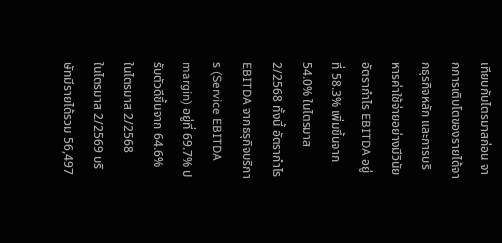เทียบกับไตรมาสก่อน จากการเติบโตของรายได้จากธุรกิจหลัก และการบริหารค่าใช้จ่ายอย่างมีวินัย
อัตรากำไร EBITDA อยู่ที่ 58.3% เพิ่มขึ้นจาก 54.0% ในไตรมาส 2/2568 ทั้งนี้ อัตรากำไร EBITDA จากธรุกิจบริการ (Service EBITDA margin) อยู่ที่ 69.7% ปรับตัวดีขึ้นจาก 64.6% ในไตรมาส 2/2568
ในไตรมาส 2/2569 บริษัทมีรายได้รวม 56,497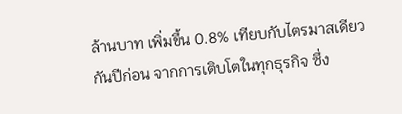ล้านบาท เพิ่มขึ้น 0.8% เทียบกับไตรมาสเดียวกันปีก่อน จากการเติบโตในทุกธุรกิจ ซึ่ง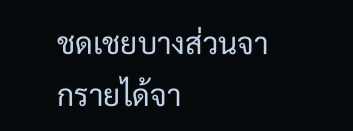ชดเชยบางส่วนจากรายได้จา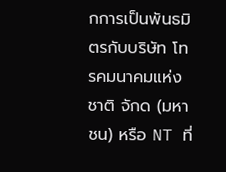กการเป็นพันธมิตรกับบริษัท โทรคมนาคมแห่งชาติ จักด (มหาชน) หรือ NT ที่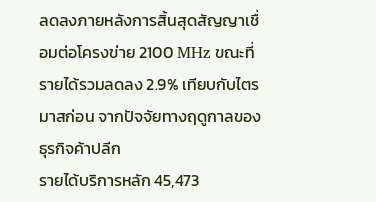ลดลงภายหลังการสิ้นสุดสัญญาเชื่อมต่อโครงข่าย 2100 MHz ขณะที่รายได้รวมลดลง 2.9% เทียบกับไตรมาสก่อน จากปัจจัยทางฤดูกาลของธุรกิจค้าปลีก
รายได้บริการหลัก 45,473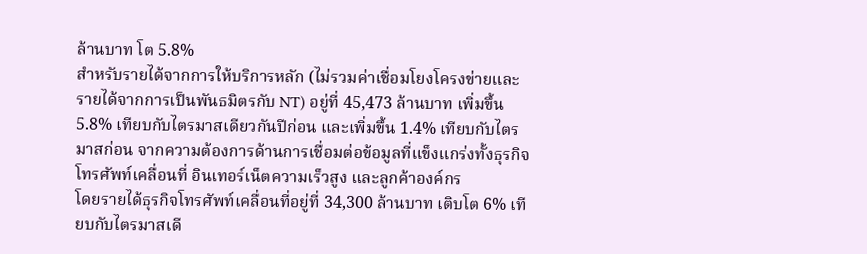ล้านบาท โต 5.8%
สำหรับรายได้จากการให้บริการหลัก (ไม่รวมค่าเชื่อมโยงโครงข่ายและรายได้จากการเป็นพันธมิตรกับ NT) อยู่ที่ 45,473 ล้านบาท เพิ่มขึ้น 5.8% เทียบกับไตรมาสเดียวกันปีก่อน และเพิ่มขึ้น 1.4% เทียบกับไตรมาสก่อน จากความต้องการด้านการเชื่อมต่อข้อมูลที่แข็งแกร่งทั้งธุรกิจโทรศัพท์เคลื่อนที่ อินเทอร์เน็ตความเร็วสูง และลูกค้าองค์กร
โดยรายได้ธุรกิจโทรศัพท์เคลื่อนที่อยู่ที่ 34,300 ล้านบาท เติบโต 6% เทียบกับไตรมาสเดี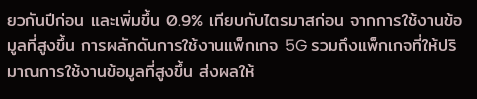ยวกันปีก่อน และเพิ่มขึ้น 0.9% เทียบกับไตรมาสก่อน จากการใช้งานข้อมูลที่สูงขึ้น การผลักดันการใช้งานแพ็กเกจ 5G รวมถึงแพ็กเกจที่ให้ปริมาณการใช้งานข้อมูลที่สูงขึ้น ส่งผลให้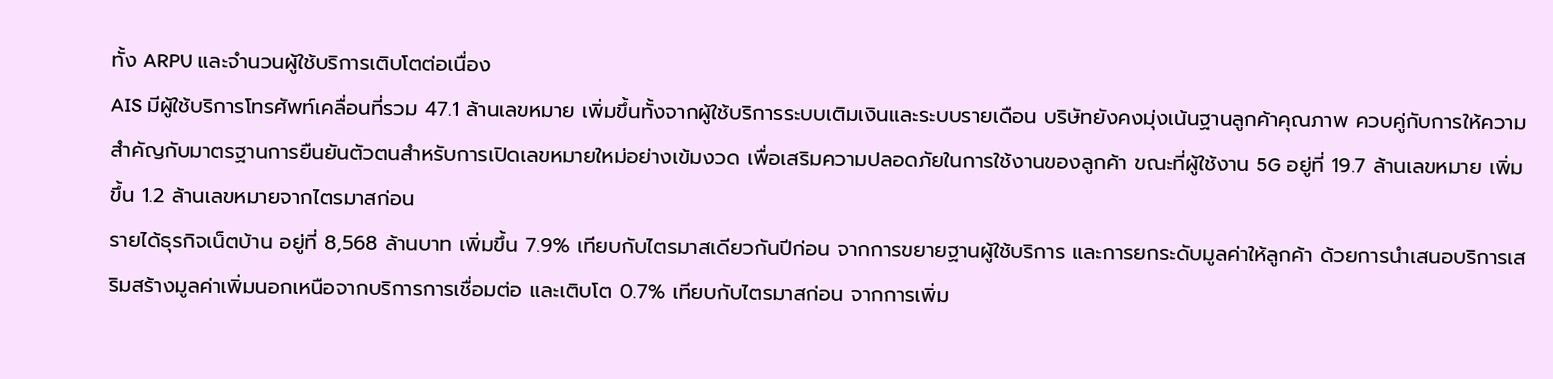ทั้ง ARPU และจำนวนผู้ใช้บริการเติบโตต่อเนื่อง
AIS มีผู้ใช้บริการโทรศัพท์เคลื่อนที่รวม 47.1 ล้านเลขหมาย เพิ่มขึ้นทั้งจากผู้ใช้บริการระบบเติมเงินและระบบรายเดือน บริษัทยังคงมุ่งเน้นฐานลูกค้าคุณภาพ ควบคู่กับการให้ความสำคัญกับมาตรฐานการยืนยันตัวตนสำหรับการเปิดเลขหมายใหม่อย่างเข้มงวด เพื่อเสริมความปลอดภัยในการใช้งานของลูกค้า ขณะที่ผู้ใช้งาน 5G อยู่ที่ 19.7 ล้านเลขหมาย เพิ่มขึ้น 1.2 ล้านเลขหมายจากไตรมาสก่อน
รายได้ธุรกิจเน็ตบ้าน อยู่ที่ 8,568 ล้านบาท เพิ่มขึ้น 7.9% เทียบกับไตรมาสเดียวกันปีก่อน จากการขยายฐานผู้ใช้บริการ และการยกระดับมูลค่าให้ลูกค้า ด้วยการนำเสนอบริการเสริมสร้างมูลค่าเพิ่มนอกเหนือจากบริการการเชื่อมต่อ และเติบโต 0.7% เทียบกับไตรมาสก่อน จากการเพิ่ม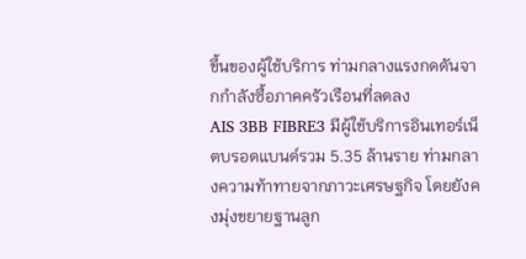ขึ้นของผู้ใช้บริการ ท่ามกลางแรงกดดันจากกำลังซื้อภาคครัวเรือนที่ลดลง
AIS 3BB FIBRE3 มีผู้ใช้บริการอินเทอร์เน็ตบรอดแบนด์รวม 5.35 ล้านราย ท่ามกลางความท้าทายจากภาวะเศรษฐกิจ โดยยังคงมุ่งขยายฐานลูก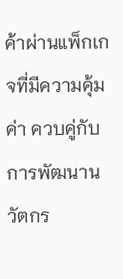ค้าผ่านแพ็กเกจที่มีความคุ้มค่า ควบคู่กับการพัฒนานวัตกร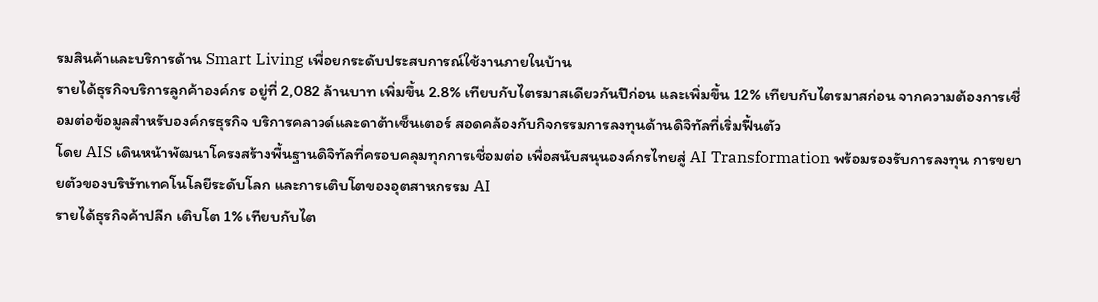รมสินค้าและบริการด้าน Smart Living เพื่อยกระดับประสบการณ์ใช้งานภายในบ้าน
รายได้ธุรกิจบริการลูกค้าองค์กร อยู่ที่ 2,082 ล้านบาท เพิ่มขึ้น 2.8% เทียบกับไตรมาสเดียวกันปีก่อน และเพิ่มขึ้น 12% เทียบกับไตรมาสก่อน จากความต้องการเชื่อมต่อข้อมูลสำหรับองค์กรธุรกิจ บริการคลาวด์และดาต้าเซ็นเตอร์ สอดคล้องกับกิจกรรมการลงทุนด้านดิจิทัลที่เริ่มฟื้นตัว
โดย AIS เดินหน้าพัฒนาโครงสร้างพื้นฐานดิจิทัลที่ครอบคลุมทุกการเชื่อมต่อ เพื่อสนับสนุนองค์กรไทยสู่ AI Transformation พร้อมรองรับการลงทุน การขยายตัวของบริษัทเทคโนโลยีระดับโลก และการเติบโตของอุตสาหกรรม AI
รายได้ธุรกิจค้าปลีก เติบโต 1% เทียบกับไต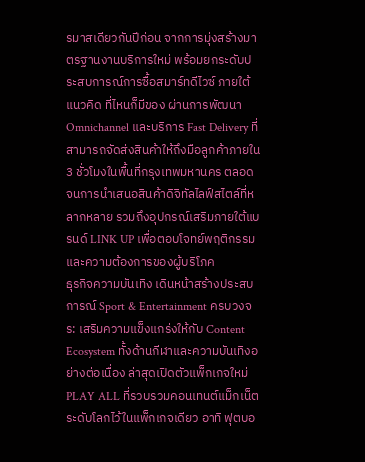รมาสเดียวกันปีก่อน จากการมุ่งสร้างมาตรฐานงานบริการใหม่ พร้อมยกระดับประสบการณ์การซื้อสมาร์ทดีไวซ์ ภายใต้แนวคิด ที่ไหนก็มีของ ผ่านการพัฒนา Omnichannel และบริการ Fast Delivery ที่สามารถจัดส่งสินค้าให้ถึงมือลูกค้าภายใน 3 ชั่วโมงในพื้นที่กรุงเทพมหานคร ตลอดจนการนำเสนอสินค้าดิจิทัลไลฟ์สไตล์ที่หลากหลาย รวมถึงอุปกรณ์เสริมภายใต้แบรนด์ LINK UP เพื่อตอบโจทย์พฤติกรรมและความต้องการของผู้บริโภค
ธุรกิจความบันเทิง เดินหน้าสร้างประสบการณ์ Sport & Entertainment ครบวงจร: เสริมความแข็งแกร่งให้กับ Content Ecosystem ทั้งด้านกีฬาและความบันเทิงอย่างต่อเนื่อง ล่าสุดเปิดตัวแพ็กเกจใหม่ PLAY ALL ที่รวบรวมคอนเทนต์แม็กเน็ตระดับโลกไว้ในแพ็กเกจเดียว อาทิ ฟุตบอ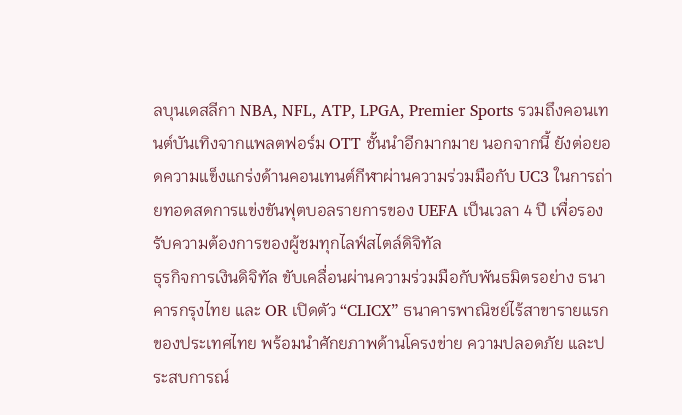ลบุนเดสลีกา NBA, NFL, ATP, LPGA, Premier Sports รวมถึงคอนเทนต์บันเทิงจากแพลตฟอร์ม OTT ชั้นนำอีกมากมาย นอกจากนี้ ยังต่อยอดความแข็งแกร่งด้านคอนเทนต์กีฬาผ่านความร่วมมือกับ UC3 ในการถ่ายทอดสดการแข่งขันฟุตบอลรายการของ UEFA เป็นเวลา 4 ปี เพื่อรองรับความต้องการของผู้ชมทุกไลฟ์สไตล์ดิจิทัล
ธุรกิจการเงินดิจิทัล ขับเคลื่อนผ่านความร่วมมือกับพันธมิตรอย่าง ธนาคารกรุงไทย และ OR เปิดตัว “CLICX” ธนาคารพาณิชย์ไร้สาขารายแรกของประเทศไทย พร้อมนำศักยภาพด้านโครงข่าย ความปลอดภัย และประสบการณ์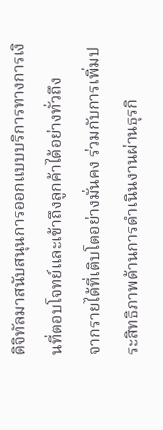ดิจิทัลมาสนับสนุนการออกแบบบริการทางการเงินที่ตอบโจทย์และเข้าถึงลูกค้าได้อย่างทั่วถึง
จากรายได้ที่เติบโตอย่างมั่นคง ร่วมกับการเพิ่มประสิทธิภาพด้านการดำเนินงานผ่านธุรกิ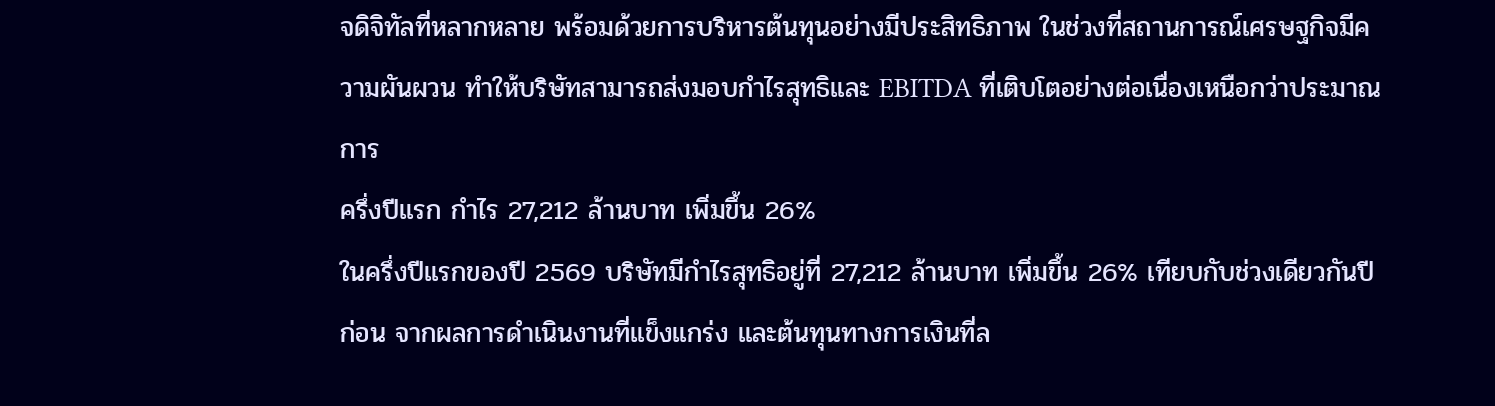จดิจิทัลที่หลากหลาย พร้อมด้วยการบริหารต้นทุนอย่างมีประสิทธิภาพ ในช่วงที่สถานการณ์เศรษฐกิจมีความผันผวน ทำให้บริษัทสามารถส่งมอบกำไรสุทธิและ EBITDA ที่เติบโตอย่างต่อเนื่องเหนือกว่าประมาณการ
ครึ่งปีแรก กำไร 27,212 ล้านบาท เพิ่มขึ้น 26%
ในครึ่งปีแรกของปี 2569 บริษัทมีกำไรสุทธิอยู่ที่ 27,212 ล้านบาท เพิ่มขึ้น 26% เทียบกับช่วงเดียวกันปีก่อน จากผลการดำเนินงานที่แข็งแกร่ง และต้นทุนทางการเงินที่ล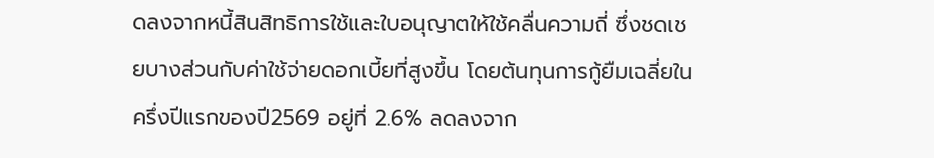ดลงจากหนี้สินสิทธิการใช้และใบอนุญาตให้ใช้คลื่นความถี่ ซึ่งชดเชยบางส่วนกับค่าใช้จ่ายดอกเบี้ยที่สูงขึ้น โดยต้นทุนการกู้ยืมเฉลี่ยในครึ่งปีแรกของปี2569 อยู่ที่ 2.6% ลดลงจาก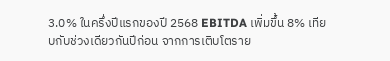3.0% ในครึ่งปีแรกของปี 2568 EBITDA เพิ่มขึ้น 8% เทียบกับช่วงเดียวกันปีก่อน จากการเติบโตราย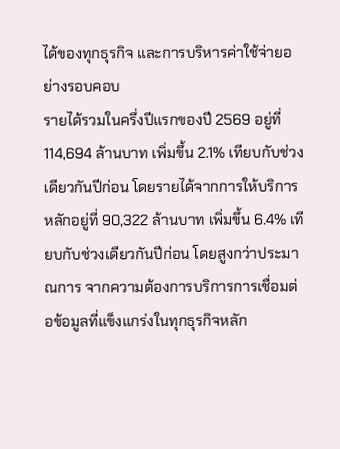ได้ของทุกธุรกิจ และการบริหารค่าใช้จ่ายอย่างรอบคอบ
รายได้รวมในครึ่งปีแรกของปี 2569 อยู่ที่ 114,694 ล้านบาท เพิ่มขึ้น 2.1% เทียบกับช่วงเดียวกันปีก่อน โดยรายได้จากการให้บริการหลักอยู่ที่ 90,322 ล้านบาท เพิ่มขึ้น 6.4% เทียบกับช่วงเดียวกันปีก่อน โดยสูงกว่าประมาณการ จากความต้องการบริการการเชื่อมต่อข้อมูลที่แข็งแกร่งในทุกธุรกิจหลัก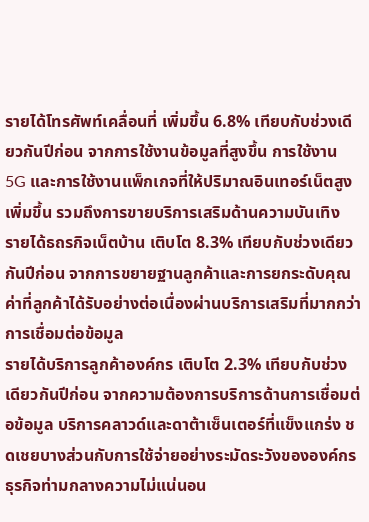รายได้โทรศัพท์เคลื่อนที่ เพิ่มขึ้น 6.8% เทียบกับช่วงเดียวกันปีก่อน จากการใช้งานข้อมูลที่สูงขึ้น การใช้งาน 5G และการใช้งานแพ็กเกจที่ให้ปริมาณอินเทอร์เน็ตสูงเพิ่มขึ้น รวมถึงการขายบริการเสริมด้านความบันเทิง
รายได้ธถรกิจเน็ตบ้าน เติบโต 8.3% เทียบกับช่วงเดียวกันปีก่อน จากการขยายฐานลูกค้าและการยกระดับคุณค่าที่ลูกค้าได้รับอย่างต่อเนื่องผ่านบริการเสริมที่มากกว่าการเชื่อมต่อข้อมูล
รายได้บริการลูกค้าองค์กร เติบโต 2.3% เทียบกับช่วงเดียวกันปีก่อน จากความต้องการบริการด้านการเชื่อมต่อข้อมูล บริการคลาวด์และดาต้าเซ็นเตอร์ที่แข็งแกร่ง ชดเชยบางส่วนกับการใช้จ่ายอย่างระมัดระวังขององค์กรธุรกิจท่ามกลางความไม่แน่นอน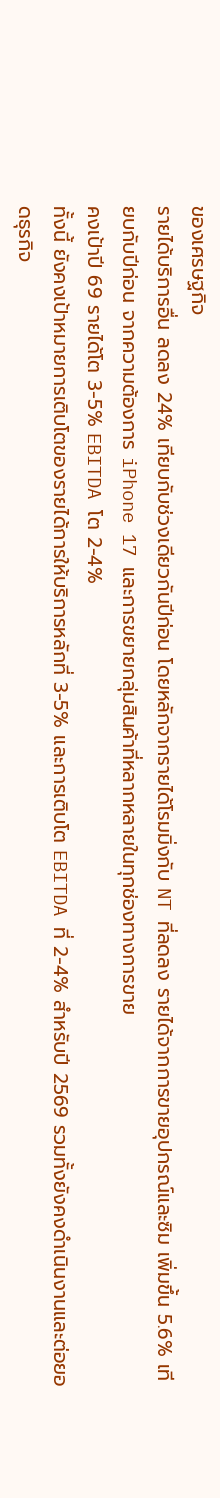ของเศรษฐกิจ
รายได้บริการอื่น ลดลง 24% เทียบกับช่วงเดียวกันปีก่อน โดยหลักจากรายได้โรมมิ่งกับ NT ที่ลดลง รายได้จากการขายอุปกรณ์และซิม เพิ่มขึ้น 5.6% เทียบกับปีก่อน จากความต้องการ iPhone 17 และการขยายกลุ่มสินค้าที่หลากหลายในทุกช่องทางการขาย
คงเป้าปี 69 รายได้โต 3-5% EBITDA โต 2-4%
ทั้งนี้ ยังคงเป้าหมายการเติบโตของรายได้การให้บริการหลักที่ 3-5% และการเติบโต EBITDA ที่ 2-4% สำหรับปี 2569 รวมทั้งยังคงดำเนินงานและต่อยอดธุรกิจ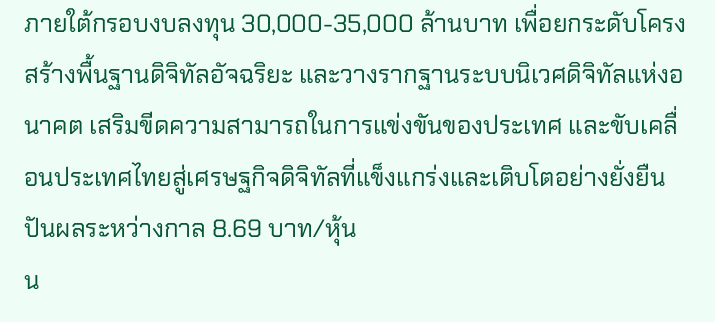ภายใต้กรอบงบลงทุน 30,000-35,000 ล้านบาท เพื่อยกระดับโครงสร้างพื้นฐานดิจิทัลอัจฉริยะ และวางรากฐานระบบนิเวศดิจิทัลแห่งอนาคต เสริมขีดความสามารถในการแข่งขันของประเทศ และขับเคลื่อนประเทศไทยสู่เศรษฐกิจดิจิทัลที่แข็งแกร่งและเติบโตอย่างยั่งยืน
ปันผลระหว่างกาล 8.69 บาท/หุ้น
น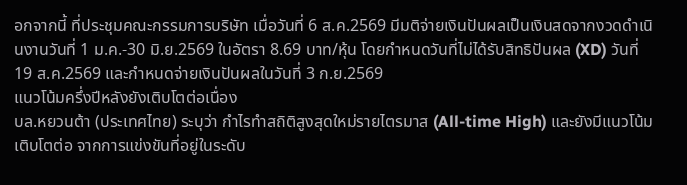อกจากนี้ ที่ประชุมคณะกรรมการบริษัท เมื่อวันที่ 6 ส.ค.2569 มีมติจ่ายเงินปันผลเป็นเงินสดจากงวดดำเนินงานวันที่ 1 ม.ค.-30 มิ.ย.2569 ในอัตรา 8.69 บาท/หุ้น โดยกำหนดวันที่ไม่ได้รับสิทธิปันผล (XD) วันที่ 19 ส.ค.2569 และกำหนดจ่ายเงินปันผลในวันที่ 3 ก.ย.2569
แนวโน้มครึ่งปีหลังยังเติบโตต่อเนื่อง
บล.หยวนต้า (ประเทศไทย) ระบุว่า กำไรทำสถิติสูงสุดใหม่รายไตรมาส (All-time High) และยังมีแนวโน้มเติบโตต่อ จากการแข่งขันที่อยู่ในระดับ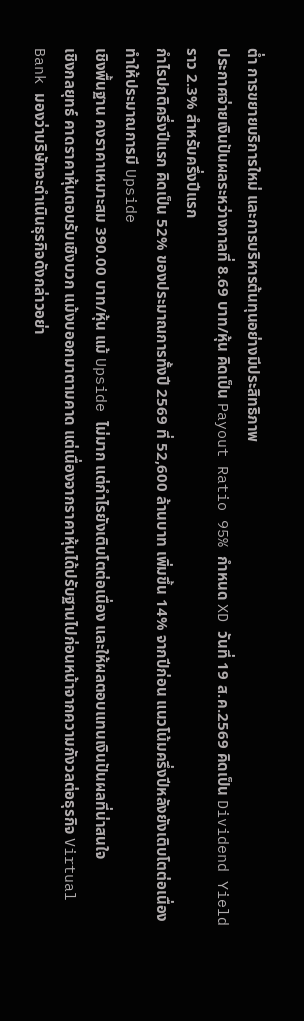ต่ำ การขยายบริการใหม่ และการบริหารต้นทุนอย่างมีประสิทธิภาพ
ประกาศจ่ายเงินปันผลระหว่างกาลที่ 8.69 บาท/หุ้น คิดเป็น Payout Ratio 95% กำหนด XD วันที่ 19 ส.ค.2569 คิดเป็น Dividend Yield ราว 2.3% สำหรับครึ่งปีแรก
กำไรปกติครึ่งปีแรก คิดเป็น 52% ของประมาณการทั้งปี 2569 ที่ 52,600 ล้านบาท เพิ่มขึ้น 14% จากปีก่อน แนวโน้มครึ่งปีหลังยังเติบโตต่อเนื่อง ทำให้ประมาณการมี Upside
เชิงพื้นฐาน คงราคาเหมาะสม 390.00 บาท/หุ้น แม้ Upside ไม่มาก แต่กำไรยังเติบโตต่อเนื่อง และให้ผลตอบแทนเงินปันผลที่น่าสนใจ
เชิงกลยุทธ์ คาดราคาหุ้นตอบรับเชิงบวก แม้งบออกมาตามคาด แต่เนื่องจากราคาหุ้นได้ปรับฐานไปก่อนหน้าจากความกังวลต่อธุรกิจ Virtual Bank มองว่าบริษัทจะดำเนินธุรกิจดังกล่าวอย่า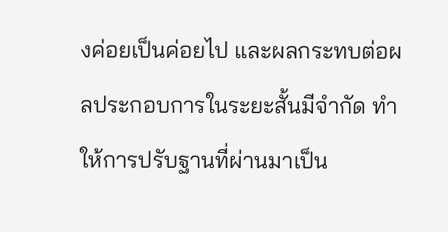งค่อยเป็นค่อยไป และผลกระทบต่อผลประกอบการในระยะสั้นมีจำกัด ทำให้การปรับฐานที่ผ่านมาเป็น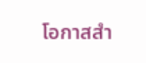โอกาสสำ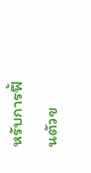หรับการฟื้นตัวข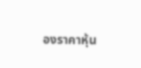องราคาหุ้น